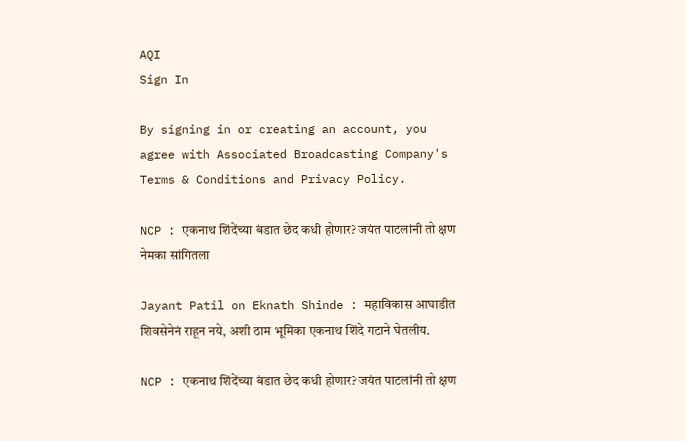AQI
Sign In

By signing in or creating an account, you agree with Associated Broadcasting Company's Terms & Conditions and Privacy Policy.

NCP : एकनाथ शिंदेंच्या बंडात छेद कधी होणार? जयंत पाटलांनी तो क्षण नेमका सांगितला

Jayant Patil on Eknath Shinde : महाविकास आघाडीत शिवसेनेनं राहून नये, अशी ठाम भूमिका एकनाथ शिंदे गटाने घेतलीय.

NCP : एकनाथ शिंदेंच्या बंडात छेद कधी होणार? जयंत पाटलांनी तो क्षण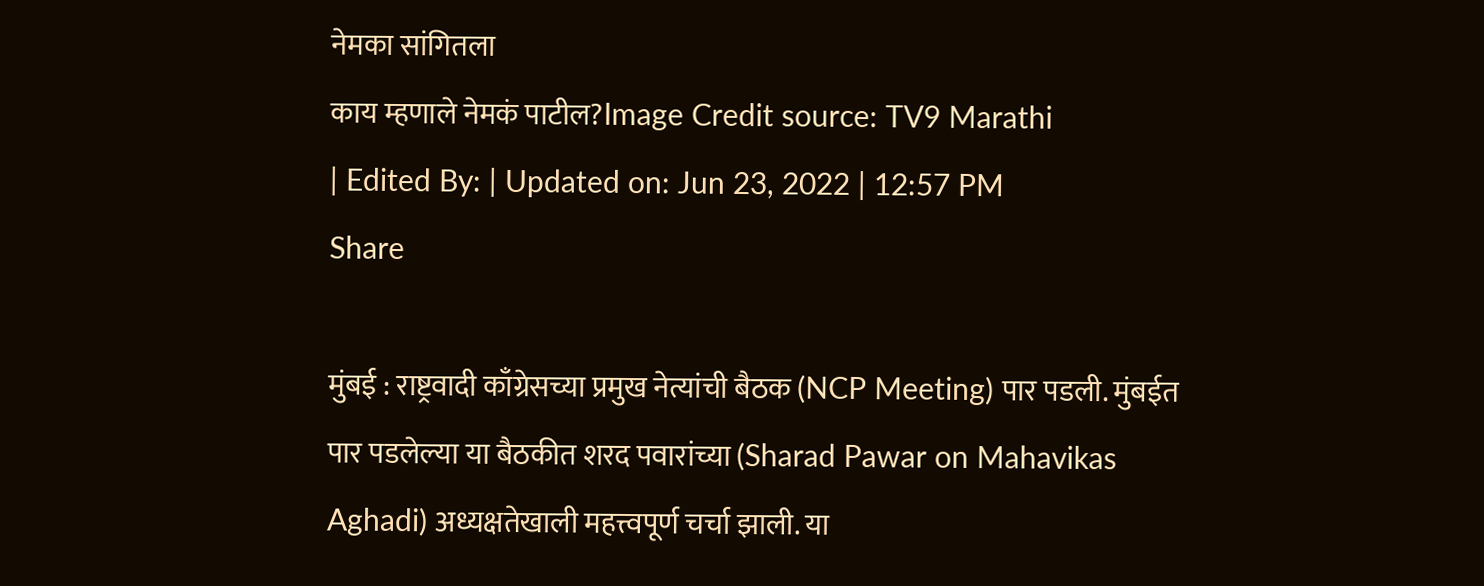नेमका सांगितला
काय म्हणाले नेमकं पाटील?Image Credit source: TV9 Marathi
| Edited By: | Updated on: Jun 23, 2022 | 12:57 PM
Share

मुंबई : राष्ट्रवादी काँग्रेसच्या प्रमुख नेत्यांची बैठक (NCP Meeting) पार पडली. मुंबईत पार पडलेल्या या बैठकीत शरद पवारांच्या (Sharad Pawar on Mahavikas Aghadi) अध्यक्षतेखाली महत्त्वपूर्ण चर्चा झाली. या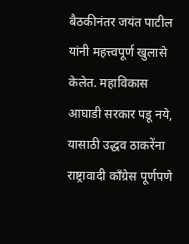बैठकीनंतर जयंत पाटील यांनी महत्त्वपूर्ण खुलासे केलेत. महाविकास आघाडी सरकार पडू नये, यासाठी उद्धव ठाकरेंना राष्ट्रावादी काँग्रेस पूर्णपणे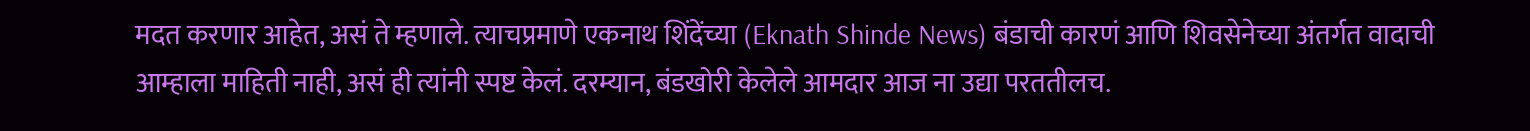मदत करणार आहेत, असं ते म्हणाले. त्याचप्रमाणे एकनाथ शिंदेंच्या (Eknath Shinde News) बंडाची कारणं आणि शिवसेनेच्या अंतर्गत वादाची आम्हाला माहिती नाही, असं ही त्यांनी स्पष्ट केलं. दरम्यान, बंडखोरी केलेले आमदार आज ना उद्या परततीलच.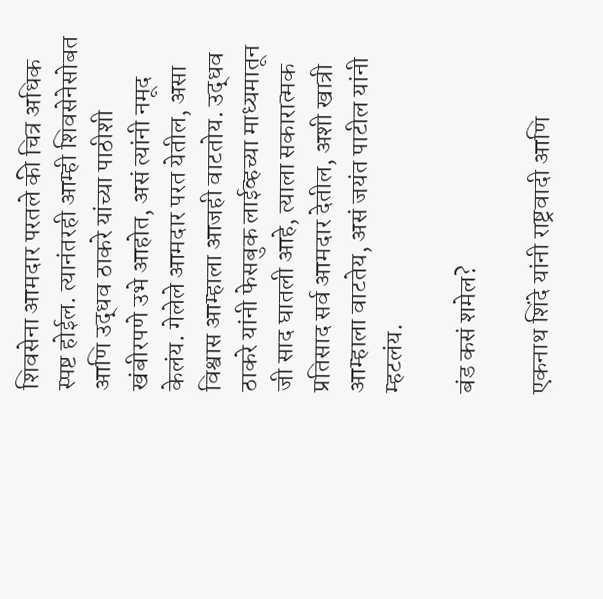शिवसेना आमदार परतले की चित्र अधिक स्पष्ट होईल. त्यानंतरही आम्ही शिवसेनेसोबत आणि उद्धव ठाकरे यांच्या पाठीशी खंबीरपणे उभे आहोत, असं त्यांनी नमूद केलंय. गेलेले आमदार परत येतील, असा विश्वास आम्हाला आजही वाटतोय. उद्धव ठाकरे यांनी फेसबुक लाईव्हच्या माध्यमातून जी साद घातली आहे, त्याला सकारात्मक प्रतिसाद सर्व आमदार देतील, अशी खात्री आम्हाला वाटतेय, असं जयंत पाटील यांनी म्हटलंय.

बंड कसं शमेल?

एकनाथ शिंदे यांनी राष्ट्रवादी आणि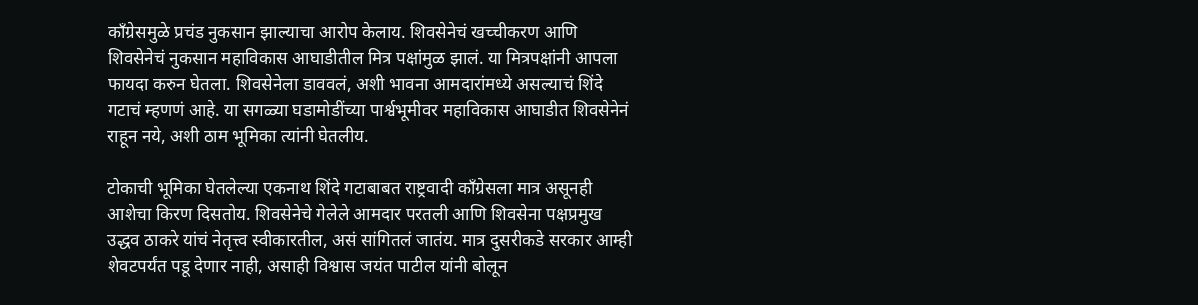काँग्रेसमुळे प्रचंड नुकसान झाल्याचा आरोप केलाय. शिवसेनेचं खच्चीकरण आणि शिवसेनेचं नुकसान महाविकास आघाडीतील मित्र पक्षांमुळ झालं. या मित्रपक्षांनी आपला फायदा करुन घेतला. शिवसेनेला डाववलं, अशी भावना आमदारांमध्ये असल्याचं शिंदे गटाचं म्हणणं आहे. या सगळ्या घडामोडींच्या पार्श्वभूमीवर महाविकास आघाडीत शिवसेनेनं राहून नये, अशी ठाम भूमिका त्यांनी घेतलीय.

टोकाची भूमिका घेतलेल्या एकनाथ शिंदे गटाबाबत राष्ट्रवादी काँग्रेसला मात्र असूनही आशेचा किरण दिसतोय. शिवसेनेचे गेलेले आमदार परतली आणि शिवसेना पक्षप्रमुख उद्धव ठाकरे यांचं नेतृत्त्व स्वीकारतील, असं सांगितलं जातंय. मात्र दुसरीकडे सरकार आम्ही शेवटपर्यंत पडू देणार नाही, असाही विश्वास जयंत पाटील यांनी बोलून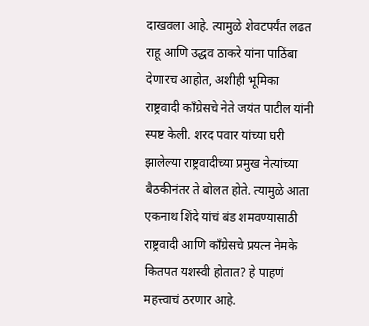दाखवला आहे. त्यामुळे शेवटपर्यंत लढत राहू आणि उद्धव ठाकरे यांना पाठिंबा देणारच आहोत, अशीही भूमिका राष्ट्रवादी काँग्रेसचे नेते जयंत पाटील यांनी स्पष्ट केली. शरद पवार यांच्या घरी झालेल्या राष्ट्रवादीच्या प्रमुख नेत्यांच्या बैठकीनंतर ते बोलत होते. त्यामुळे आता एकनाथ शिंदे यांचं बंड शमवण्यासाठी राष्ट्रवादी आणि काँग्रेसचे प्रयत्न नेमके कितपत यशस्वी होतात? हे पाहणं महत्त्वाचं ठरणार आहे.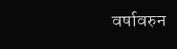वर्षावरुन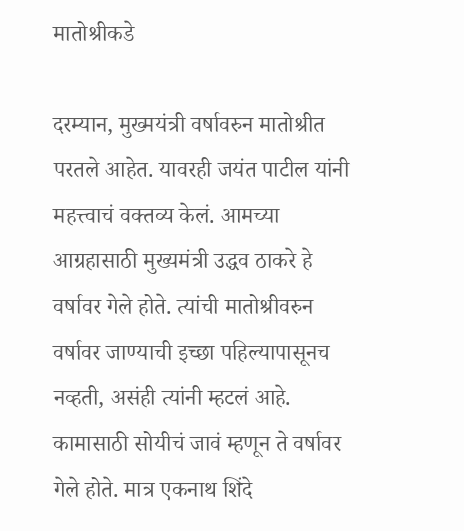मातोश्रीकडे

दरम्यान, मुख्मयंत्री वर्षावरुन मातोश्रीत परतले आहेत. यावरही जयंत पाटील यांनी महत्त्वाचं वक्तव्य केलं. आमच्या आग्रहासाठी मुख्यमंत्री उद्धव ठाकरे हे वर्षावर गेले होते. त्यांची मातोश्रीवरुन वर्षावर जाण्याची इच्छा पहिल्यापासूनच नव्हती, असंही त्यांनी म्हटलं आहे. कामासाठी सोयीचं जावं म्हणून ते वर्षावर गेले होते. मात्र एकनाथ शिंदे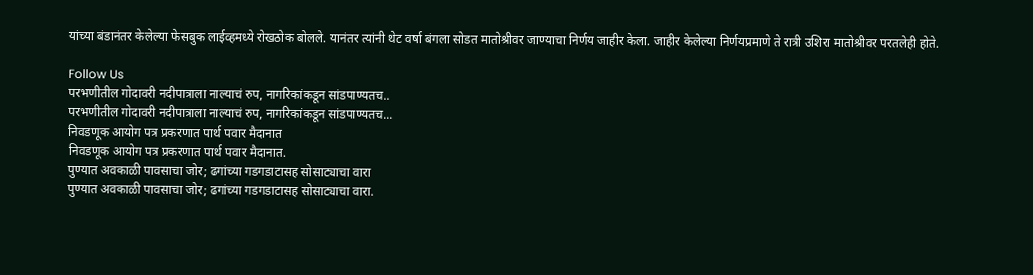यांच्या बंडानंतर केलेल्या फेसबुक लाईव्हमध्ये रोखठोक बोलले. यानंतर त्यांनी थेट वर्षा बंगला सोडत मातोश्रीवर जाण्याचा निर्णय जाहीर केला. जाहीर केलेल्या निर्णयप्रमाणे ते रात्री उशिरा मातोश्रीवर परतलेही होते.

Follow Us
परभणीतील गोदावरी नदीपात्राला नाल्याचं रुप, नागरिकांकडून सांडपाण्यतच..
परभणीतील गोदावरी नदीपात्राला नाल्याचं रुप, नागरिकांकडून सांडपाण्यतच...
निवडणूक आयोग पत्र प्रकरणात पार्थ पवार मैदानात
निवडणूक आयोग पत्र प्रकरणात पार्थ पवार मैदानात.
पुण्यात अवकाळी पावसाचा जोर; ढगांच्या गडगडाटासह सोसाट्याचा वारा
पुण्यात अवकाळी पावसाचा जोर; ढगांच्या गडगडाटासह सोसाट्याचा वारा.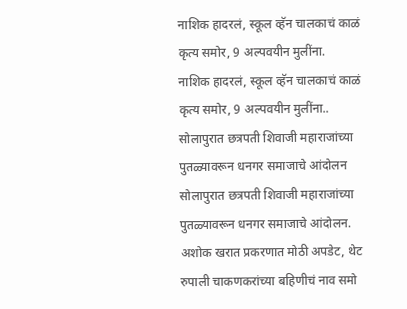नाशिक हादरलं, स्कूल व्हॅन चालकाचं काळं कृत्य समोर, 9 अल्पवयीन मुलींना.
नाशिक हादरलं, स्कूल व्हॅन चालकाचं काळं कृत्य समोर, 9 अल्पवयीन मुलींना..
सोलापुरात छत्रपती शिवाजी महाराजांच्या पुतळ्यावरून धनगर समाजाचे आंदोलन
सोलापुरात छत्रपती शिवाजी महाराजांच्या पुतळ्यावरून धनगर समाजाचे आंदोलन.
अशोक खरात प्रकरणात मोठी अपडेट, थेट रुपाली चाकणकरांच्या बहिणीचं नाव समो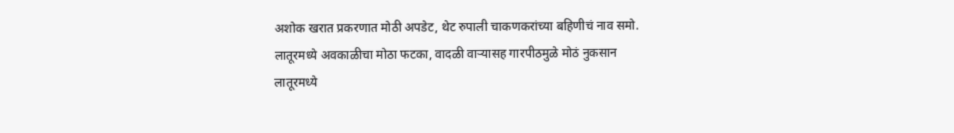अशोक खरात प्रकरणात मोठी अपडेट, थेट रुपाली चाकणकरांच्या बहिणीचं नाव समो.
लातूरमध्ये अवकाळीचा मोठा फटका, वादळी वाऱ्यासह गारपीठमुळे मोठं नुकसान
लातूरमध्ये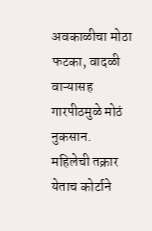अवकाळीचा मोठा फटका, वादळी वाऱ्यासह गारपीठमुळे मोठं नुकसान.
महिलेची तक्रार येताच कोर्टाने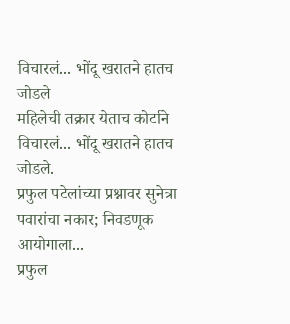विचारलं... भोंदू खरातने हातच जोडले
महिलेची तक्रार येताच कोर्टाने विचारलं... भोंदू खरातने हातच जोडले.
प्रफुल पटेलांच्या प्रश्नावर सुनेत्रा पवारांचा नकार; निवडणूक आयोगाला...
प्रफुल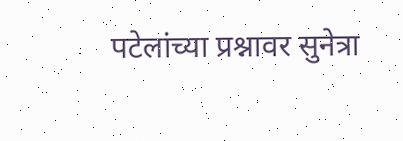पटेलांच्या प्रश्नावर सुनेत्रा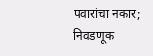पवारांचा नकार; निवडणूक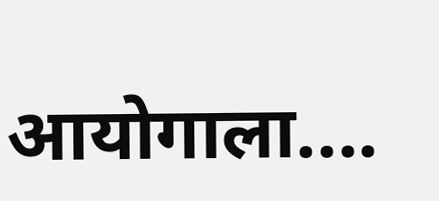आयोगाला....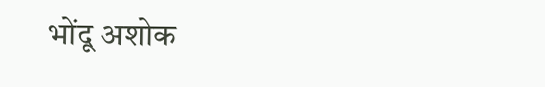भोंदू अशोक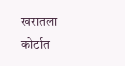खरातला कोर्टात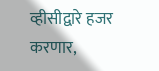व्हीसीद्वारे हजर करणार,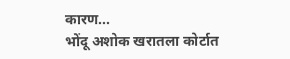कारण...
भोंदू अशोक खरातला कोर्टात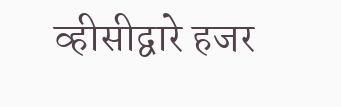व्हीसीद्वारे हजर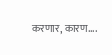करणार, कारण....